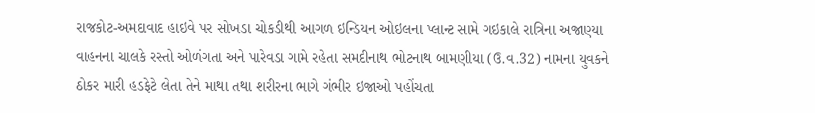રાજકોટ-અમદાવાદ હાઇવે પર સોખડા ચોકડીથી આગળ ઇન્ડિયન ઓઇલના પ્લાન્ટ સામે ગઇકાલે રાત્રિના અજાણ્યા વાહનના ચાલકે રસ્તો ઓળંગતા અને પારેવડા ગામે રહેતા સમદીનાથ ભોટનાથ બામણીયા (ઉ.વ.32) નામના યુવકને ઠોકર મારી હડફેટે લેતા તેને માથા તથા શરીરના ભાગે ગંભીર ઇજાઓ પહોંચતા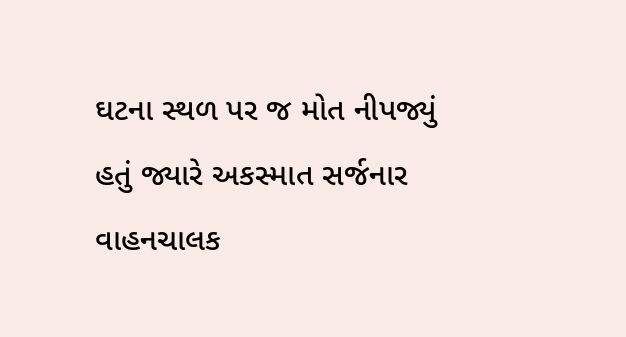ઘટના સ્થળ પર જ મોત નીપજ્યું હતું જ્યારે અકસ્માત સર્જનાર વાહનચાલક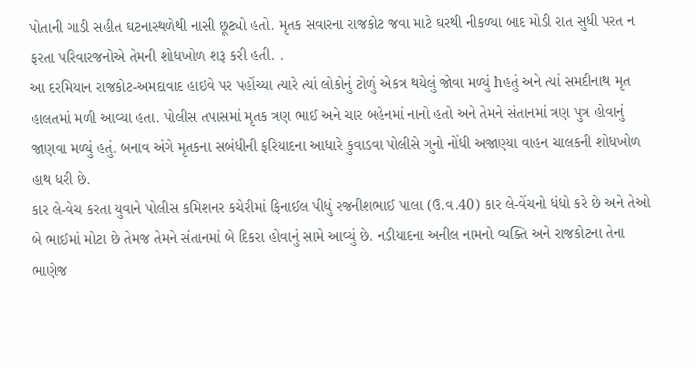પોતાની ગાડી સહીત ઘટનાસ્થળેથી નાસી છૂટ્યો હતો. મૃતક સવારના રાજકોટ જવા માટે ઘરથી નીકળ્યા બાદ મોડી રાત સુધી પરત ન ફરતા પરિવારજનોએ તેમની શોધખોળ શરૂ કરી હતી. .
આ દરમિયાન રાજકોટ-અમદાવાદ હાઇવે પર પહોંચ્યા ત્યારે ત્યાં લોકોનું ટોળું એકત્ર થયેલું જોવા મળ્યું hહતું અને ત્યાં સમદીનાથ મૃત હાલતમાં મળી આવ્યા હતા. પોલીસ તપાસમાં મૃતક ત્રણ ભાઈ અને ચાર બહેનમાં નાનો હતો અને તેમને સંતાનમાં ત્રણ પુત્ર હોવાનું જાણવા મળ્યું હતું. બનાવ અંગે મૃતકના સબંધીની ફરિયાદના આધારે કુવાડવા પોલીસે ગુનો નોંધી અજાણ્યા વાહન ચાલકની શોધખોળ હાથ ધરી છે.
કાર લે-વેચ કરતા યુવાને પોલીસ કમિશનર કચેરીમાં ફિનાઈલ પીધું રજનીશભાઈ પાલા (ઉ.વ.40) કાર લે-વેંચનો ધંધો કરે છે અને તેઓ બે ભાઈમાં મોટા છે તેમજ તેમને સંતાનમાં બે દિકરા હોવાનું સામે આવ્યું છે. નડીયાદના અનીલ નામનો વ્યક્તિ અને રાજકોટના તેના ભાણેજ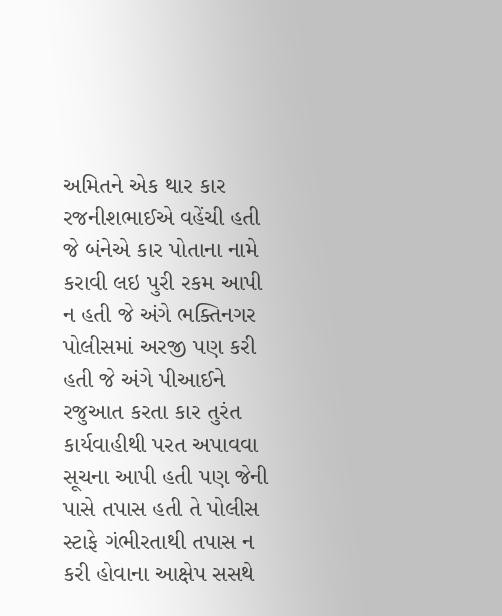અમિતને એક થાર કાર રજનીશભાઈએ વહેંચી હતી જે બંનેએ કાર પોતાના નામે કરાવી લઇ પુરી રકમ આપી ન હતી જે અંગે ભક્તિનગર પોલીસમાં અરજી પણ કરી હતી જે અંગે પીઆઈને રજુઆત કરતા કાર તુરંત કાર્યવાહીથી પરત અપાવવા સૂચના આપી હતી પણ જેની પાસે તપાસ હતી તે પોલીસ સ્ટાફે ગંભીરતાથી તપાસ ન કરી હોવાના આક્ષેપ સસથે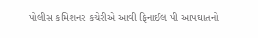પોલીસ કમિશનર કચેરીએ આવી ફિનાઈલ પી આપઘાતનો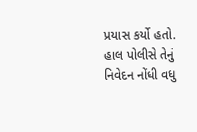પ્રયાસ કર્યો હતો. હાલ પોલીસે તેનું નિવેદન નોંધી વધુ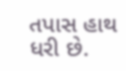તપાસ હાથ ધરી છે.